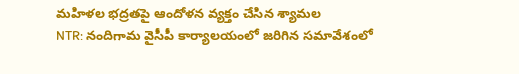మహిళల భద్రతపై ఆందోళన వ్యక్తం చేసిన శ్యామల
NTR: నందిగామ వైసీపీ కార్యాలయంలో జరిగిన సమావేశంలో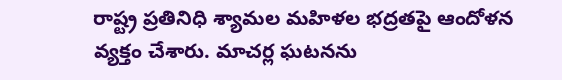రాష్ట్ర ప్రతినిధి శ్యామల మహిళల భద్రతపై ఆందోళన వ్యక్తం చేశారు. మాచర్ల ఘటనను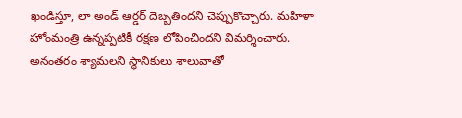ఖండిస్తూ, లా అండ్ ఆర్డర్ దెబ్బతిందని చెప్పుకొచ్చారు. మహిళా హోంమంత్రి ఉన్నప్పటికీ రక్షణ లోపించిందని విమర్శించారు. అనంతరం శ్యామలని స్థానికులు శాలువాతో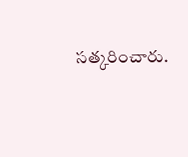సత్కరించారు.